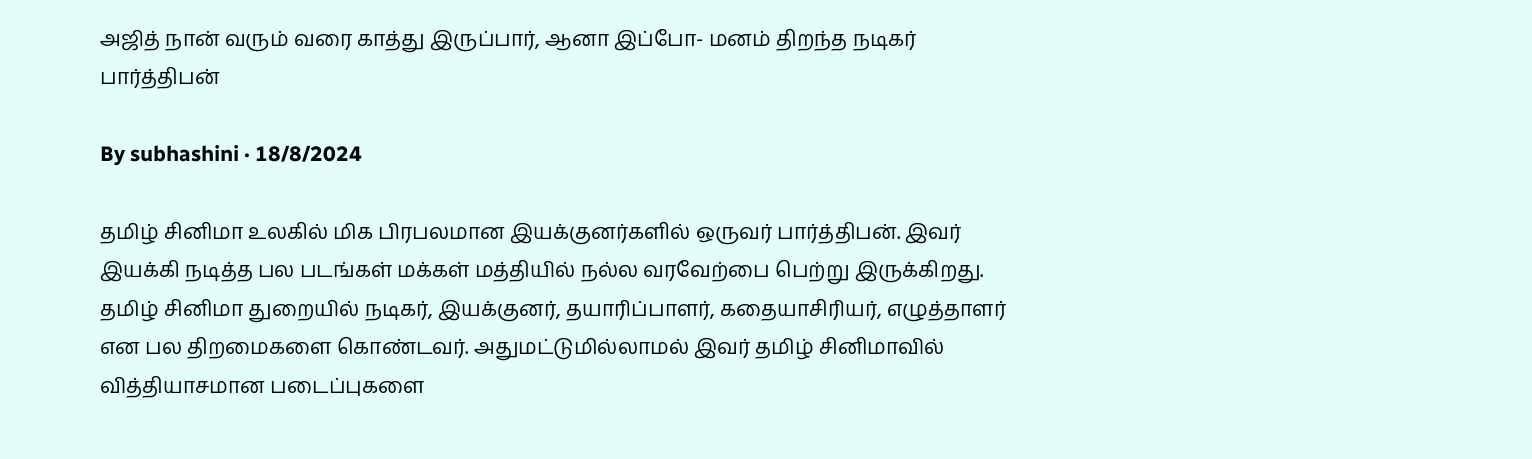அஜித் நான் வரும் வரை காத்து இருப்பார், ஆனா இப்போ- மனம் திறந்த நடிகர் பார்த்திபன்

By subhashini · 18/8/2024

தமிழ் சினிமா உலகில் மிக பிரபலமான இயக்குனர்களில் ஒருவர் பார்த்திபன். இவர் இயக்கி நடித்த பல படங்கள் மக்கள் மத்தியில் நல்ல வரவேற்பை பெற்று இருக்கிறது. தமிழ் சினிமா துறையில் நடிகர், இயக்குனர், தயாரிப்பாளர், கதையாசிரியர், எழுத்தாளர் என பல திறமைகளை கொண்டவர். அதுமட்டுமில்லாமல் இவர் தமிழ் சினிமாவில் வித்தியாசமான படைப்புகளை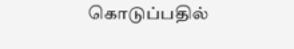கொடுப்பதில்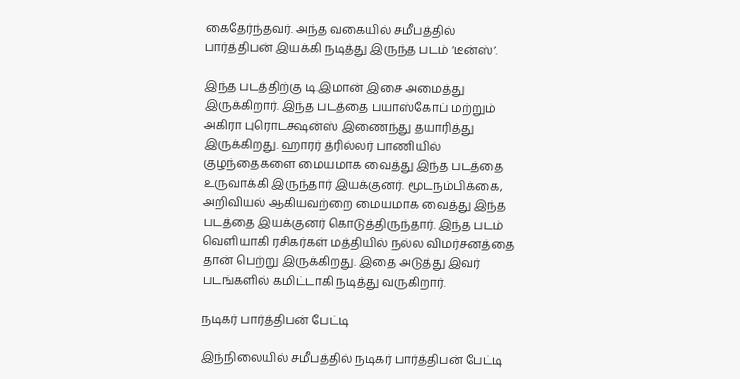கைதேர்ந்தவர். அந்த வகையில் சமீபத்தில் பார்த்திபன் இயக்கி நடித்து இருந்த படம் ‘டீன்ஸ்’.

இந்த படத்திற்கு டி.இமான் இசை அமைத்து இருக்கிறார். இந்த படத்தை பயாஸ்கோப் மற்றும் அகிரா புரொடக்ஷன்ஸ் இணைந்து தயாரித்து இருக்கிறது. ஹாரர் த்ரில்லர் பாணியில் குழந்தைகளை மையமாக வைத்து இந்த படத்தை உருவாக்கி இருந்தார் இயக்குனர். மூடநம்பிக்கை, அறிவியல் ஆகியவற்றை மையமாக வைத்து இந்த படத்தை இயக்குனர் கொடுத்திருந்தார். இந்த படம் வெளியாகி ரசிகர்கள் மத்தியில் நல்ல விமர்சனத்தை தான் பெற்று இருக்கிறது. இதை அடுத்து இவர் படங்களில் கமிட்டாகி நடித்து வருகிறார்.

நடிகர் பார்த்திபன் பேட்டி

இந்நிலையில் சமீபத்தில் நடிகர் பார்த்திபன் பேட்டி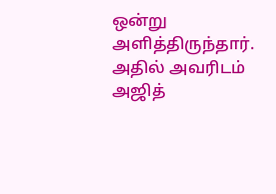ஒன்று அளித்திருந்தார். அதில் அவரிடம் அஜித்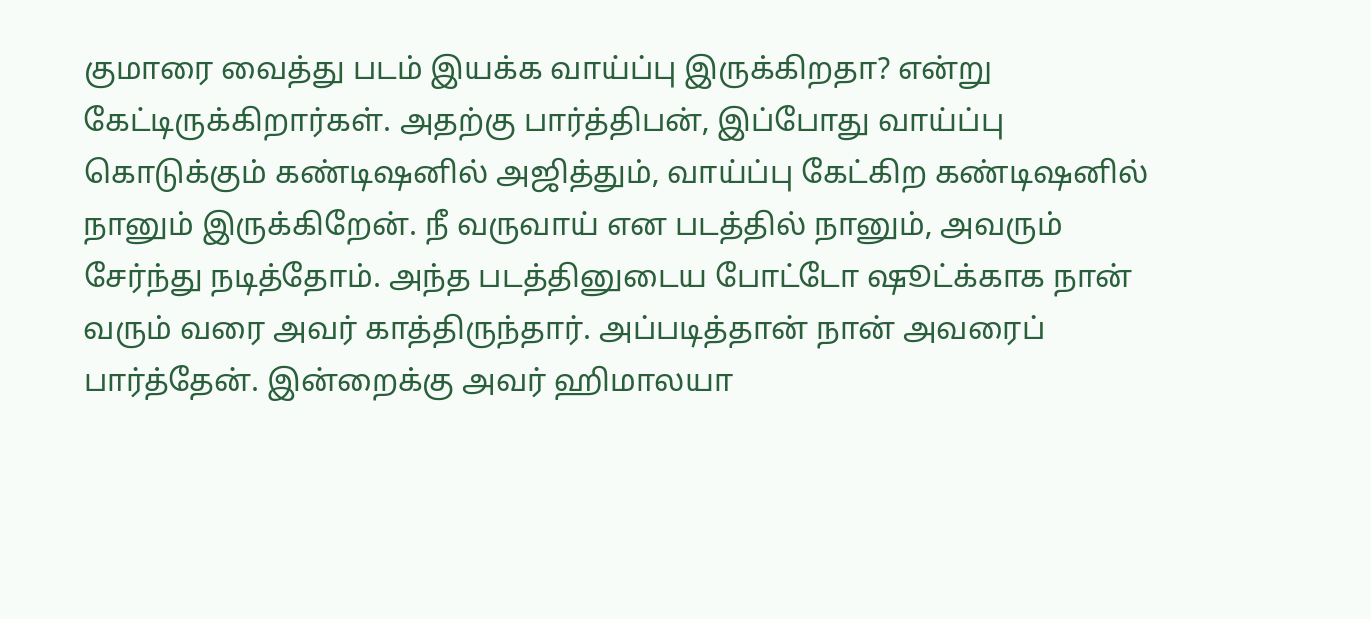குமாரை வைத்து படம் இயக்க வாய்ப்பு இருக்கிறதா? என்று கேட்டிருக்கிறார்கள். அதற்கு பார்த்திபன், இப்போது வாய்ப்பு கொடுக்கும் கண்டிஷனில் அஜித்தும், வாய்ப்பு கேட்கிற கண்டிஷனில் நானும் இருக்கிறேன். நீ வருவாய் என படத்தில் நானும், அவரும் சேர்ந்து நடித்தோம். அந்த படத்தினுடைய போட்டோ ஷூட்க்காக நான் வரும் வரை அவர் காத்திருந்தார். அப்படித்தான் நான் அவரைப் பார்த்தேன். இன்றைக்கு அவர் ஹிமாலயா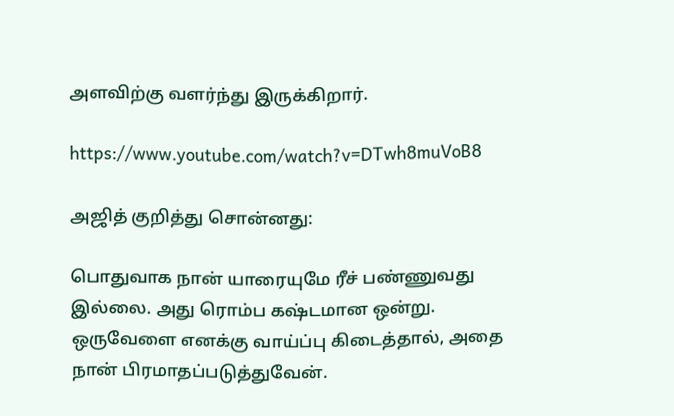அளவிற்கு வளர்ந்து இருக்கிறார்.

https://www.youtube.com/watch?v=DTwh8muVoB8

அஜித் குறித்து சொன்னது:

பொதுவாக நான் யாரையுமே ரீச் பண்ணுவது இல்லை. அது ரொம்ப கஷ்டமான ஒன்று. ஒருவேளை எனக்கு வாய்ப்பு கிடைத்தால், அதை நான் பிரமாதப்படுத்துவேன்.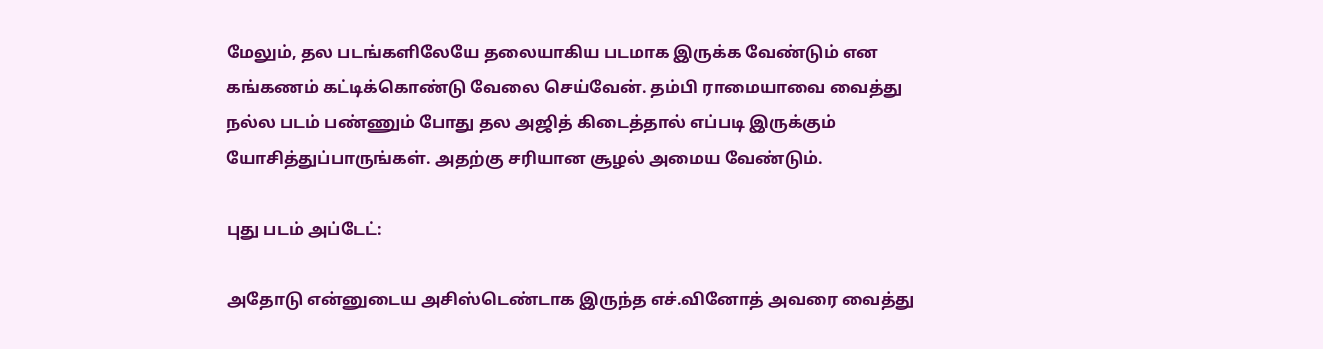மேலும், தல படங்களிலேயே தலையாகிய படமாக இருக்க வேண்டும் என கங்கணம் கட்டிக்கொண்டு வேலை செய்வேன். தம்பி ராமையாவை வைத்து நல்ல படம் பண்ணும் போது தல அஜித் கிடைத்தால் எப்படி இருக்கும் யோசித்துப்பாருங்கள். அதற்கு சரியான சூழல் அமைய வேண்டும்.

புது படம் அப்டேட்:

அதோடு என்னுடைய அசிஸ்டெண்டாக இருந்த எச்.வினோத் அவரை வைத்து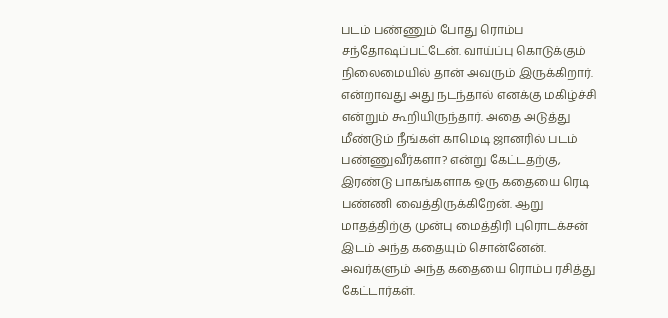படம் பண்ணும் போது ரொம்ப சந்தோஷப்பட்டேன். வாய்ப்பு கொடுக்கும் நிலைமையில் தான் அவரும் இருக்கிறார். என்றாவது அது நடந்தால் எனக்கு மகிழ்ச்சி என்றும் கூறியிருந்தார். அதை அடுத்து மீண்டும் நீங்கள் காமெடி ஜானரில் படம் பண்ணுவீர்களா? என்று கேட்டதற்கு, இரண்டு பாகங்களாக ஒரு கதையை ரெடி பண்ணி வைத்திருக்கிறேன். ஆறு மாதத்திற்கு முன்பு மைத்திரி புரொடக்சன் இடம் அந்த கதையும் சொன்னேன். அவர்களும் அந்த கதையை ரொம்ப ரசித்து கேட்டார்கள்.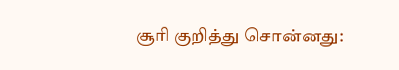சூரி குறித்து சொன்னது: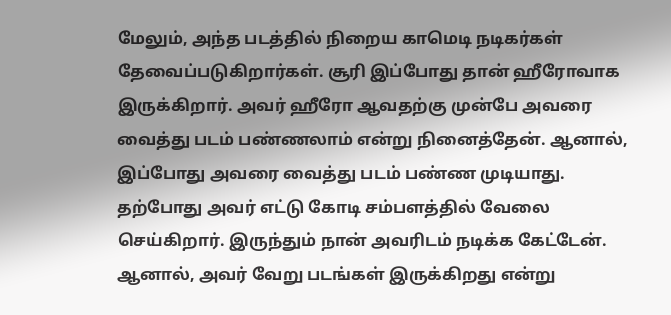மேலும், அந்த படத்தில் நிறைய காமெடி நடிகர்கள் தேவைப்படுகிறார்கள். சூரி இப்போது தான் ஹீரோவாக இருக்கிறார். அவர் ஹீரோ ஆவதற்கு முன்பே அவரை வைத்து படம் பண்ணலாம் என்று நினைத்தேன். ஆனால், இப்போது அவரை வைத்து படம் பண்ண முடியாது. தற்போது அவர் எட்டு கோடி சம்பளத்தில் வேலை செய்கிறார். இருந்தும் நான் அவரிடம் நடிக்க கேட்டேன். ஆனால், அவர் வேறு படங்கள் இருக்கிறது என்று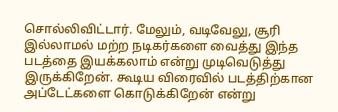சொல்லிவிட்டார். மேலும், வடிவேலு, சூரி இல்லாமல் மற்ற நடிகர்களை வைத்து இந்த படத்தை இயக்கலாம் என்று முடிவெடுத்து இருக்கிறேன். கூடிய விரைவில் படத்திற்கான அப்டேட்களை கொடுக்கிறேன் என்று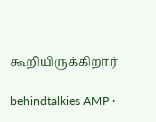கூறியிருக்கிறார்

behindtalkies AMP ·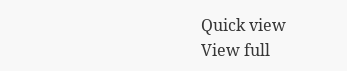Quick view
View full